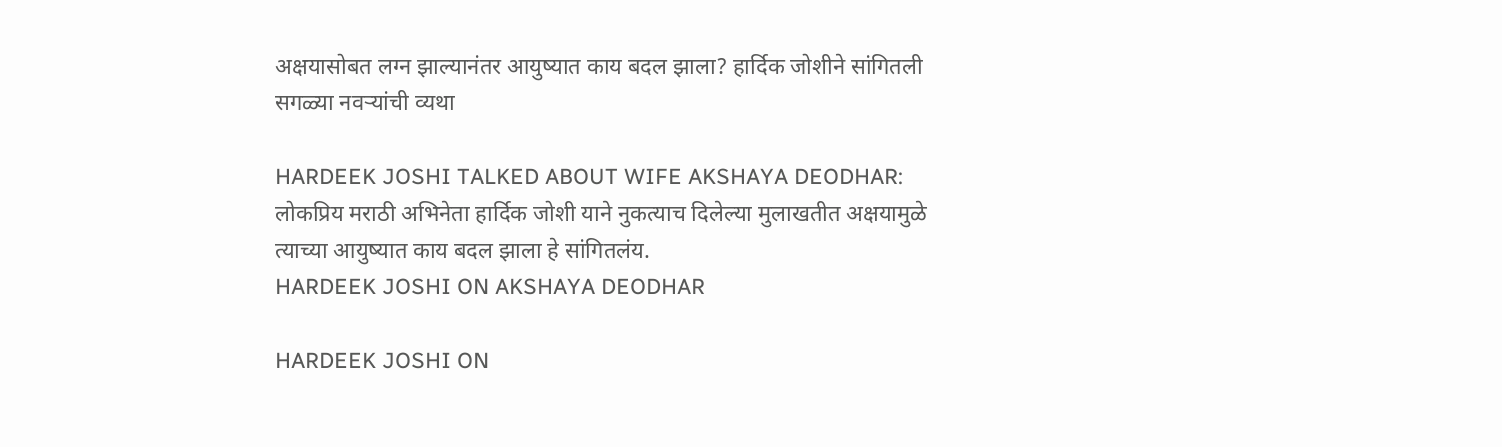अक्षयासोबत लग्न झाल्यानंतर आयुष्यात काय बदल झाला? हार्दिक जोशीने सांगितली सगळ्या नवऱ्यांची व्यथा

HARDEEK JOSHI TALKED ABOUT WIFE AKSHAYA DEODHAR: लोकप्रिय मराठी अभिनेता हार्दिक जोशी याने नुकत्याच दिलेल्या मुलाखतीत अक्षयामुळे त्याच्या आयुष्यात काय बदल झाला हे सांगितलंय.
HARDEEK JOSHI ON AKSHAYA DEODHAR

HARDEEK JOSHI ON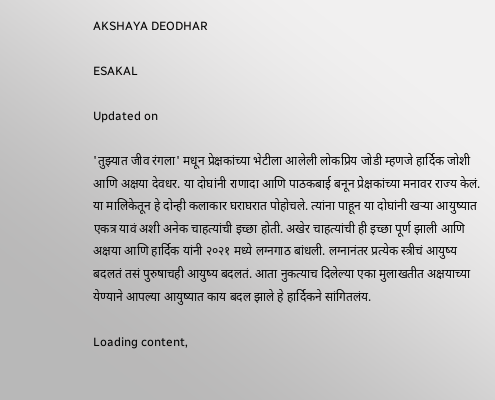AKSHAYA DEODHAR

ESAKAL

Updated on

'तुझ्यात जीव रंगला' मधून प्रेक्षकांच्या भेटीला आलेली लोकप्रिय जोडी म्हणजे हार्दिक जोशी आणि अक्षया देवधर. या दोघांनी राणादा आणि पाठकबाई बनून प्रेक्षकांच्या मनावर राज्य केलं. या मालिकेतून हे दोन्ही कलाकार घराघरात पोहोचले. त्यांना पाहून या दोघांनी खऱ्या आयुष्यात एकत्र यावं अशी अनेक चाहत्यांची इच्छा होती. अखेर चाहत्यांची ही इच्छा पूर्ण झाली आणि अक्षया आणि हार्दिक यांनी २०२१ मध्ये लग्नगाठ बांधली. लग्नानंतर प्रत्येक स्त्रीचं आयुष्य बदलतं तसं पुरुषाचही आयुष्य बदलतं. आता नुकत्याच दिलेल्या एका मुलाखतीत अक्षयाच्या येण्याने आपल्या आयुष्यात काय बदल झाले हे हार्दिकने सांगितलंय.

Loading content,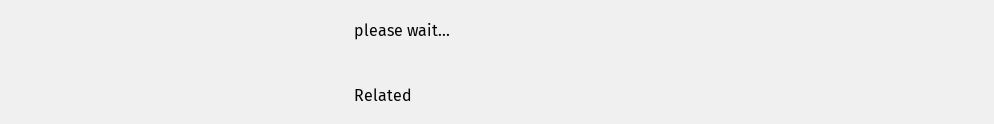please wait...

Related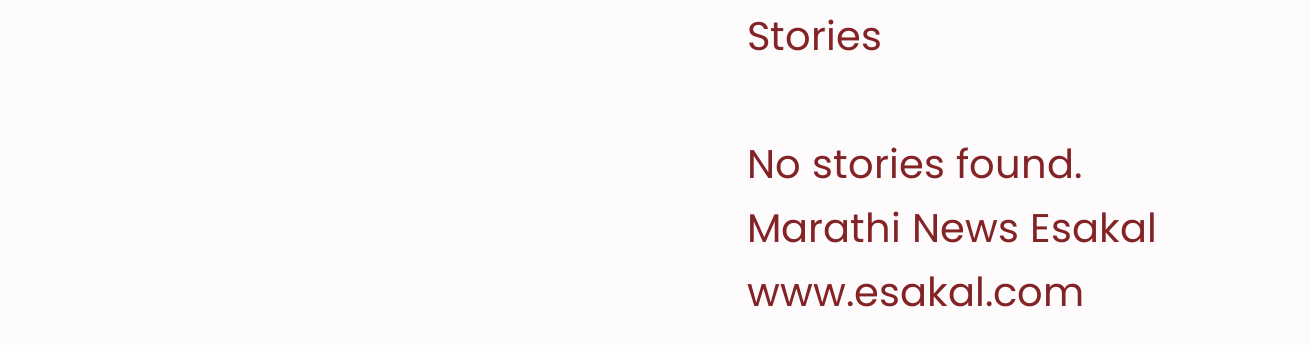Stories

No stories found.
Marathi News Esakal
www.esakal.com